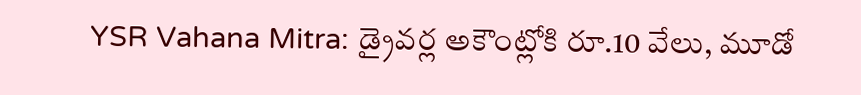YSR Vahana Mitra: డ్రైవర్ల అకౌంట్లోకి రూ.10 వేలు, మూడో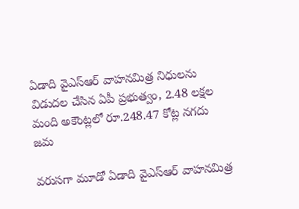ఏడాది వైఎస్‌ఆర్‌ వాహనమిత్ర నిధులను విడుదల చేసిన ఏపీ ప్రభుత్వం, 2.48 లక్షల మంది అకౌంట్లలో రూ.248.47 కోట్ల నగదు జమ

వరుసగా మూడో ఏడాది వైఎస్‌ఆర్‌ వాహనమిత్ర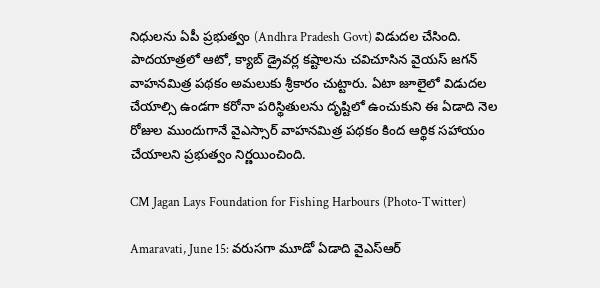నిధులను ఏపీ ప్రభుత్వం (Andhra Pradesh Govt) విడుదల చేసింది. పాదయాత్రలో ఆటో, క్యాబ్‌ డ్రైవర్ల కష్టాలను చవిచూసిన వైయస్ జగన్ వాహనమిత్ర పథకం అమలుకు శ్రీకారం చుట్టారు. ఏటా జూలైలో విడుదల చేయాల్సి ఉండగా కరోనా పరిస్థితులను దృష్టిలో ఉంచుకుని ఈ ఏడాది నెల రోజుల ముందుగానే వైఎస్సార్‌ వాహనమిత్ర పథకం కింద ఆర్థిక సహాయం చేయాలని ప్రభుత్వం నిర్ణయించింది.

CM Jagan Lays Foundation for Fishing Harbours (Photo-Twitter)

Amaravati, June 15: వరుసగా మూడో ఏడాది వైఎస్‌ఆర్‌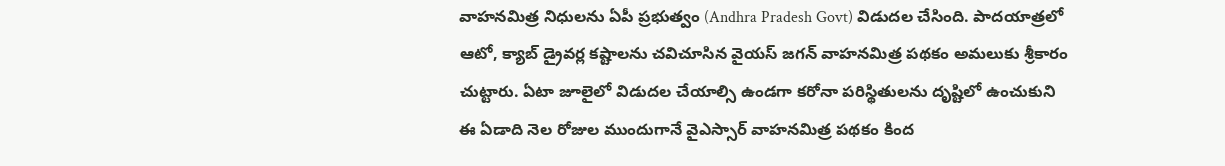వాహనమిత్ర నిధులను ఏపీ ప్రభుత్వం (Andhra Pradesh Govt) విడుదల చేసింది. పాదయాత్రలో ఆటో, క్యాబ్‌ డ్రైవర్ల కష్టాలను చవిచూసిన వైయస్ జగన్ వాహనమిత్ర పథకం అమలుకు శ్రీకారం చుట్టారు. ఏటా జూలైలో విడుదల చేయాల్సి ఉండగా కరోనా పరిస్థితులను దృష్టిలో ఉంచుకుని ఈ ఏడాది నెల రోజుల ముందుగానే వైఎస్సార్‌ వాహనమిత్ర పథకం కింద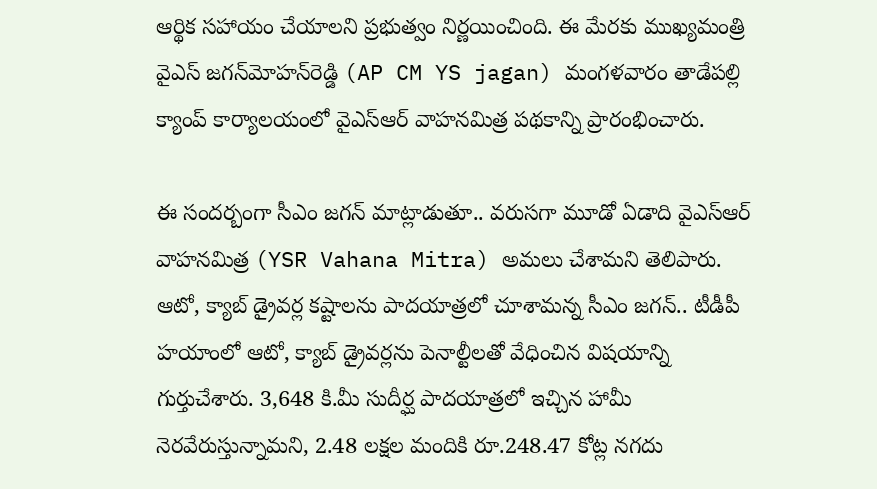ఆర్థిక సహాయం చేయాలని ప్రభుత్వం నిర్ణయించింది. ఈ మేరకు ముఖ్యమంత్రి వైఎస్‌ జగన్‌మోహన్‌రెడ్డి (AP CM YS jagan) మంగళవారం తాడేపల్లి క్యాంప్‌ కార్యాలయంలో వైఎస్‌ఆర్‌ వాహనమిత్ర పథకాన్ని ప్రారంభించారు.

ఈ సందర్బంగా సీఎం జగన్‌ మాట్లాడుతూ.. వరుసగా మూడో ఏడాది వైఎస్‌ఆర్‌ వాహనమిత్ర (YSR Vahana Mitra) అమలు చేశామని తెలిపారు. ఆటో, క్యాబ్‌ డ్రైవర్ల కష్టాలను పాదయాత్రలో చూశామన్న సీఎం జగన్‌.. టీడీపీ హయాంలో ఆటో, క్యాబ్ డ్రైవర్లను పెనాల్టీలతో వేధించిన విషయాన్ని గుర్తుచేశారు. 3,648 కి.మీ సుదీర్ఘ పాదయాత్రలో ఇచ్చిన హామీ నెరవేరుస్తున్నామని, 2.48 లక్షల మందికి రూ.248.47 కోట్ల నగదు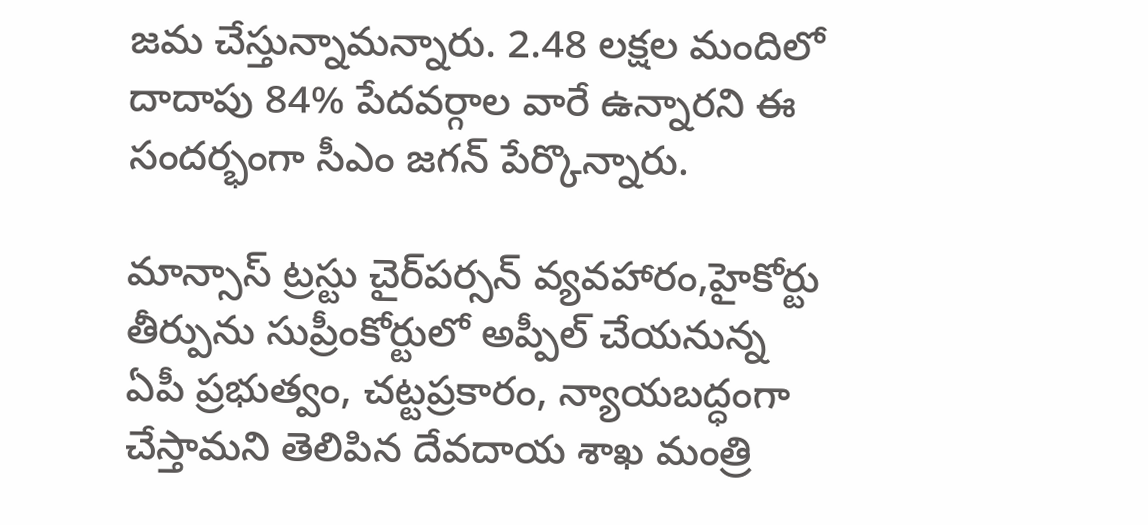జమ చేస్తున్నామన్నారు. 2.48 లక్షల మందిలో దాదాపు 84% పేదవర్గాల వారే ఉన్నారని ఈ సందర్భంగా సీఎం జగన్‌ పేర్కొన్నారు.

మాన్సాస్‌ ట్రస్టు చైర్‌పర్సన్‌ వ్యవహారం,హైకోర్టు తీర్పును సుప్రీంకోర్టులో అప్పీల్ చేయనున్న ఏపీ ప్రభుత్వం, చట్టప్రకారం, న్యాయబద్ధంగా చేస్తామని తెలిపిన దేవదాయ శాఖ మంత్రి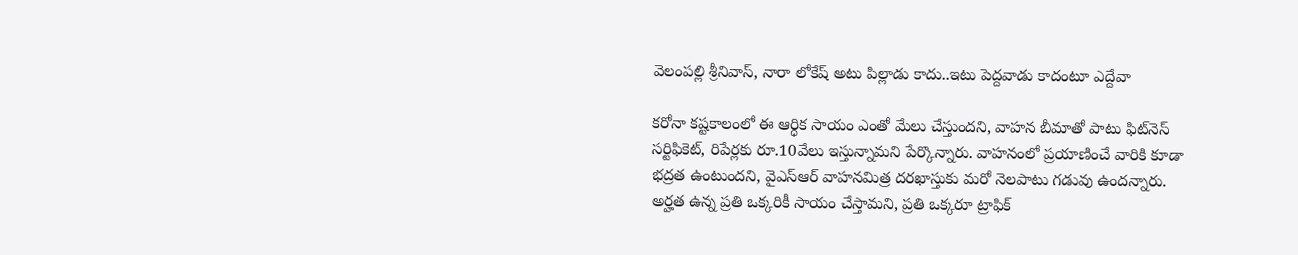వెలంపల్లి శ్రీనివాస్‌, నారా లోకేష్‌ అటు పిల్లాడు కాదు..ఇటు పెద్దవాడు కాదంటూ ఎద్దేవా

కరోనా కష్టకాలంలో ఈ ఆర్ధిక సాయం ఎంతో మేలు చేస్తుందని, వాహన బీమాతో పాటు ఫిట్‌నెస్ సర్టిఫికెట్‌, రిపేర్లకు రూ.10వేలు ఇస్తున్నామని పేర్కొన్నారు. వాహనంలో ప్రయాణించే వారికి కూడా భద్రత ఉంటుందని, వైఎస్ఆర్‌ వాహనమిత్ర దరఖాస్తుకు మరో నెలపాటు గడువు ఉందన్నారు. అర్హత ఉన్న ప్రతి ఒక్కరికీ సాయం చేస్తామని, ప్రతి ఒక్కరూ ట్రాఫిక్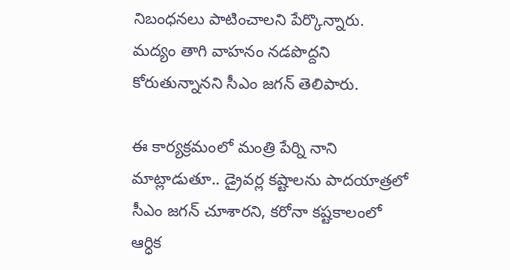నిబంధనలు పాటించాలని పేర్కొన్నారు. మద్యం తాగి వాహనం నడపొద్దని కోరుతున్నానని సీఎం జగన్‌ తెలిపారు.

ఈ కార్యక్రమంలో మంత్రి పేర్ని నాని మాట్లాడుతూ.. డ్రైవర్ల కష్టాలను పాదయాత్రలో సీఎం జగన్‌ చూశారని, కరోనా కష్టకాలంలో ఆర్ధిక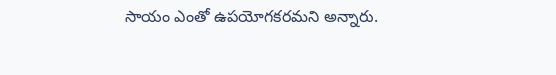సాయం ఎంతో ఉపయోగకరమని అన్నారు.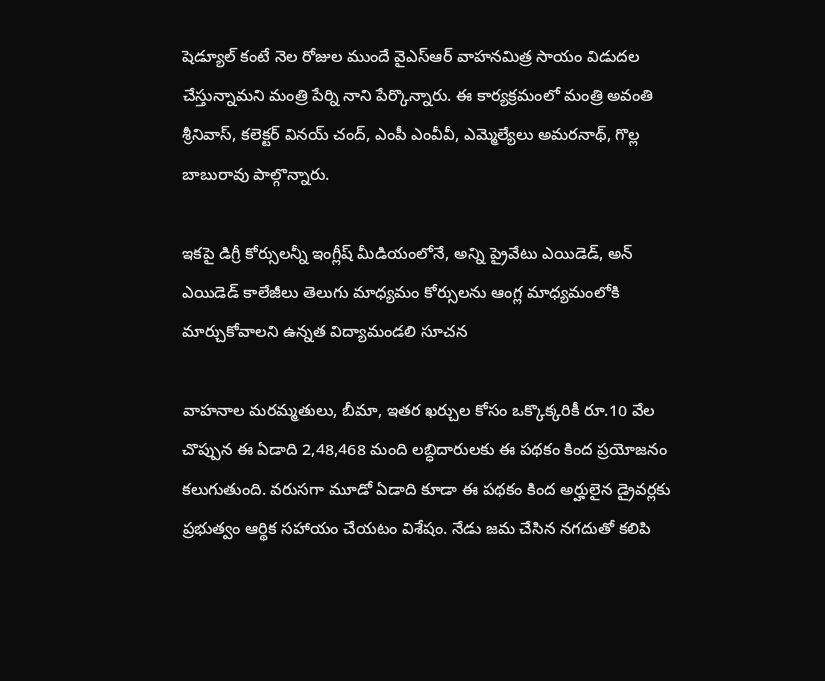షెడ్యూల్ కంటే నెల రోజుల ముందే వైఎస్ఆర్ వాహనమిత్ర సాయం విడుదల చేస్తున్నామని మంత్రి పేర్ని నాని పేర్కొన్నారు. ఈ కార్యక్రమంలో మంత్రి అవంతి శ్రీనివాస్, కలెక్టర్ వినయ్ చంద్, ఎంపీ ఎంవీవీ, ఎమ్మెల్యేలు అమరనాథ్, గొల్ల బాబురావు పాల్గొన్నారు.

ఇకపై డిగ్రీ కోర్సులన్నీ ఇంగ్లీష్ మీడియంలోనే, అన్ని ప్రైవేటు ఎయిడెడ్, అన్‌ ఎయిడెడ్‌ కాలేజీలు తెలుగు మాధ్యమం కోర్సులను ఆంగ్ల మాధ్యమంలోకి మార్చుకోవాలని ఉన్నత విద్యామండలి సూచన

వాహనాల మరమ్మతులు, బీమా, ఇతర ఖర్చుల కోసం ఒక్కొక్కరికీ రూ.10 వేల చొప్పున ఈ ఏడాది 2,48,468 మంది లబ్ధిదారులకు ఈ పథకం కింద ప్రయోజనం కలుగుతుంది. వరుసగా మూడో ఏడాది కూడా ఈ పథకం కింద అర్హులైన డ్రైవర్లకు ప్రభుత్వం ఆర్థిక సహాయం చేయటం విశేషం. నేడు జమ చేసిన నగదుతో కలిపి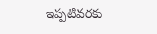ఇప్పటివరకు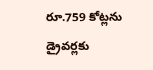రూ.759 కోట్లను డ్రైవర్లకు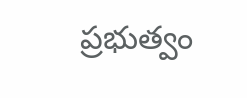ప్రభుత్వం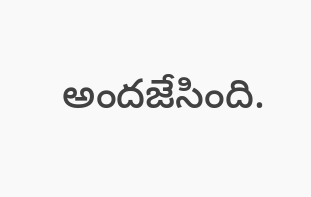అందజేసింది.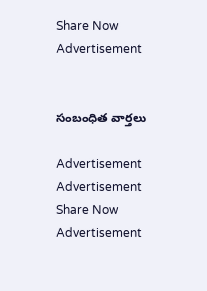Share Now
Advertisement


సంబంధిత వార్తలు

Advertisement
Advertisement
Share Now
Advertisement